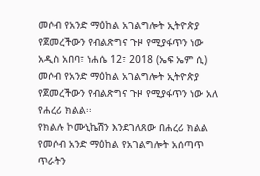መሶብ የአንድ ማዕከል አገልግሎት ኢትዮጵያ የጀመረችውን የብልጽግና ጉዞ የሚያፋጥን ነው
አዲስ አበባ፣ ነሐሴ 12፣ 2018 (ኤፍ ኤም ሲ) መሶብ የአንድ ማዕከል አገልግሎት ኢትዮጵያ የጀመረችውን የብልጽግና ጉዞ የሚያፋጥን ነው አለ የሐረሪ ክልል፡፡
የክልሉ ኮሙኒኬሽን እንደገለጸው በሐረሪ ክልል የመሶብ አንድ ማዕከል የአገልግሎት አሰጣጥ ጥራትን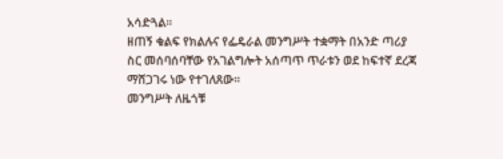አሳድጓል፡፡
ዘጠኝ ቁልፍ የክልሉና የፌዴራል መንግሥት ተቋማት በአንድ ጣሪያ ስር መሰባሰባቸው የአገልግሎት አሰጣጥ ጥራቱን ወደ ከፍተኛ ደረጃ ማሸጋገሩ ነው የተገለጸው፡፡
መንግሥት ለዜጎቹ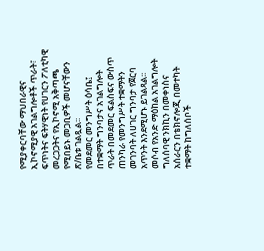የሚያቀርባቸው ማህበራዊና ኢኮኖሚያዊ አገልግሎቶች ጥራት፣ ፍጥነትና ፍትሃዊነት የሀገርን ፖለቲካዊ መረጋጋትና የኢኮኖሚ አቅጣጫ የሚበይኑ መጋቢዎች መሆናቸውን ጽ/ቤቱ ገልጿል፡፡
የመደመር መንግሥት ዕሳቤ፤ በተቋማት ግንባታና አገልግሎት ጥራት በመደመር ፍልስፍና ውስጥ ጠንካራ የመንግሥት ተቋማትን መገንባት ለሀገር ግንባታ የጀርባ አጥንት እንደሚሆኑ ይገልጻል፡፡
መሶብ የአንድ ማዕከል አገልግሎት ግለሰባዊ ንክኪን በመቀነስና አሰራርን በቴክኖሎጂ በመተካት ተቋማት ከግለሰቦች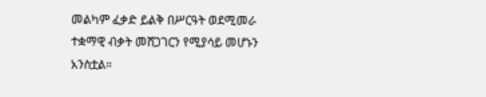መልካም ፈቃድ ይልቅ በሥርዓት ወደሚመራ ተቋማዊ ብቃት መሸጋገርን የሚያሳይ መሆኑን አንስቷል።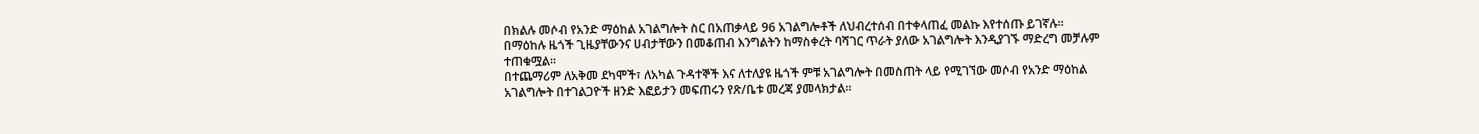በክልሉ መሶብ የአንድ ማዕከል አገልግሎት ስር በአጠቃላይ 96 አገልግሎቶች ለህብረተሰብ በተቀላጠፈ መልኩ እየተሰጡ ይገኛሉ፡፡
በማዕከሉ ዜጎች ጊዜያቸውንና ሀብታቸውን በመቆጠብ እንግልትን ከማስቀረት ባሻገር ጥራት ያለው አገልግሎት እንዲያገኙ ማድረግ መቻሉም ተጠቁሟል።
በተጨማሪም ለአቅመ ደካሞች፣ ለአካል ጉዳተኞች እና ለተለያዩ ዜጎች ምቹ አገልግሎት በመስጠት ላይ የሚገኘው መሶብ የአንድ ማዕከል አገልግሎት በተገልጋዮች ዘንድ እፎይታን መፍጠሩን የጽ/ቤቱ መረጃ ያመላክታል፡፡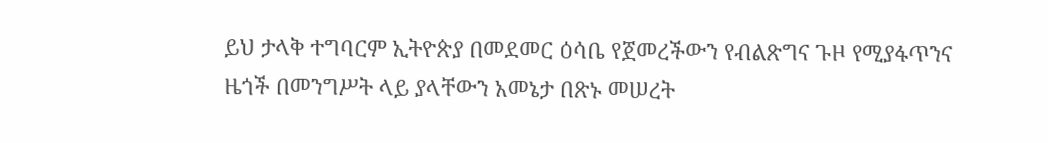ይህ ታላቅ ተግባርም ኢትዮጵያ በመደመር ዕሳቤ የጀመረችውን የብልጽግና ጉዞ የሚያፋጥንና ዜጎች በመንግሥት ላይ ያላቸውን አመኔታ በጽኑ መሠረት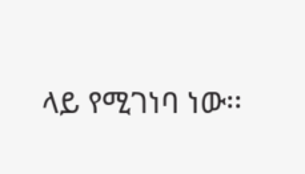ላይ የሚገነባ ነው፡፡